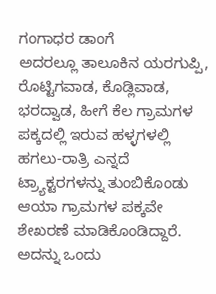ಗಂಗಾಧರ ಡಾಂಗೆ
ಅದರಲ್ಲೂ ತಾಲೂಕಿನ ಯರಗುಪ್ಪಿ, ರೊಟ್ಟಿಗವಾಡ, ಕೊಡ್ಲಿವಾಡ, ಭರದ್ವಾಡ, ಹೀಗೆ ಕೆಲ ಗ್ರಾಮಗಳ ಪಕ್ಕದಲ್ಲಿ ಇರುವ ಹಳ್ಳಗಳಲ್ಲಿ ಹಗಲು-ರಾತ್ರಿ ಎನ್ನದೆ ಟ್ರ್ಯಾಕ್ಟರಗಳನ್ನು ತುಂಬಿಕೊಂಡು ಆಯಾ ಗ್ರಾಮಗಳ ಪಕ್ಕವೇ ಶೇಖರಣೆ ಮಾಡಿಕೊಂಡಿದ್ದಾರೆ. ಅದನ್ನು ಒಂದು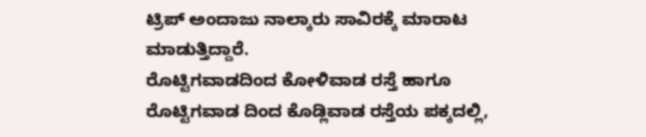ಟ್ರಿಪ್ ಅಂದಾಜು ನಾಲ್ಕಾರು ಸಾವಿರಕ್ಕೆ ಮಾರಾಟ ಮಾಡುತ್ತಿದ್ದಾರೆ.
ರೊಟ್ಟಿಗವಾಡದಿಂದ ಕೋಳಿವಾಡ ರಸ್ತೆ ಹಾಗೂ ರೊಟ್ಟಿಗವಾಡ ದಿಂದ ಕೊಡ್ಲಿವಾಡ ರಸ್ತೆಯ ಪಕ್ಕದಲ್ಲಿ,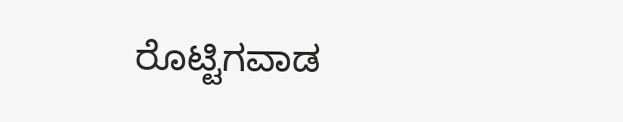ರೊಟ್ಟಿಗವಾಡ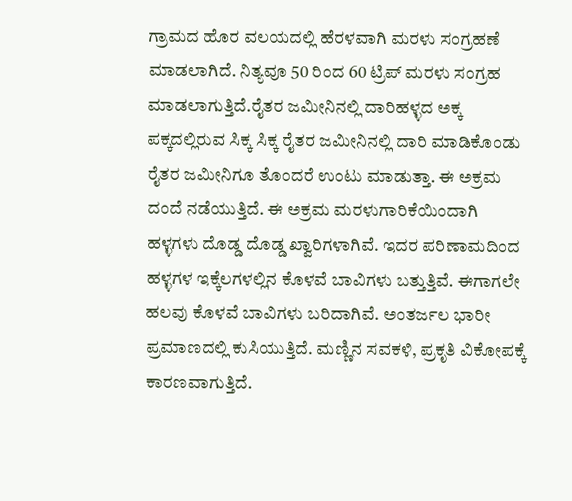ಗ್ರಾಮದ ಹೊರ ವಲಯದಲ್ಲಿ ಹೆರಳವಾಗಿ ಮರಳು ಸಂಗ್ರಹಣೆ ಮಾಡಲಾಗಿದೆ. ನಿತ್ಯವೂ 50 ರಿಂದ 60 ಟ್ರಿಪ್ ಮರಳು ಸಂಗ್ರಹ ಮಾಡಲಾಗುತ್ತಿದೆ.ರೈತರ ಜಮೀನಿನಲ್ಲಿ ದಾರಿಹಳ್ಳದ ಅಕ್ಕ ಪಕ್ಕದಲ್ಲಿರುವ ಸಿಕ್ಕ ಸಿಕ್ಕ ರೈತರ ಜಮೀನಿನಲ್ಲಿ ದಾರಿ ಮಾಡಿಕೊಂಡು ರೈತರ ಜಮೀನಿಗೂ ತೊಂದರೆ ಉಂಟು ಮಾಡುತ್ತಾ. ಈ ಅಕ್ರಮ ದಂದೆ ನಡೆಯುತ್ತಿದೆ. ಈ ಅಕ್ರಮ ಮರಳುಗಾರಿಕೆಯಿಂದಾಗಿ ಹಳ್ಳಗಳು ದೊಡ್ಡ ದೊಡ್ಡ ಖ್ವಾರಿಗಳಾಗಿವೆ. ಇದರ ಪರಿಣಾಮದಿಂದ ಹಳ್ಳಗಳ ಇಕ್ಕೆಲಗಳಲ್ಲಿನ ಕೊಳವೆ ಬಾವಿಗಳು ಬತ್ತುತ್ತಿವೆ. ಈಗಾಗಲೇ ಹಲವು ಕೊಳವೆ ಬಾವಿಗಳು ಬರಿದಾಗಿವೆ. ಅಂತರ್ಜಲ ಭಾರೀ ಪ್ರಮಾಣದಲ್ಲಿ ಕುಸಿಯುತ್ತಿದೆ. ಮಣ್ಣಿನ ಸವಕಳಿ, ಪ್ರಕೃತಿ ವಿಕೋಪಕ್ಕೆ ಕಾರಣವಾಗುತ್ತಿದೆ.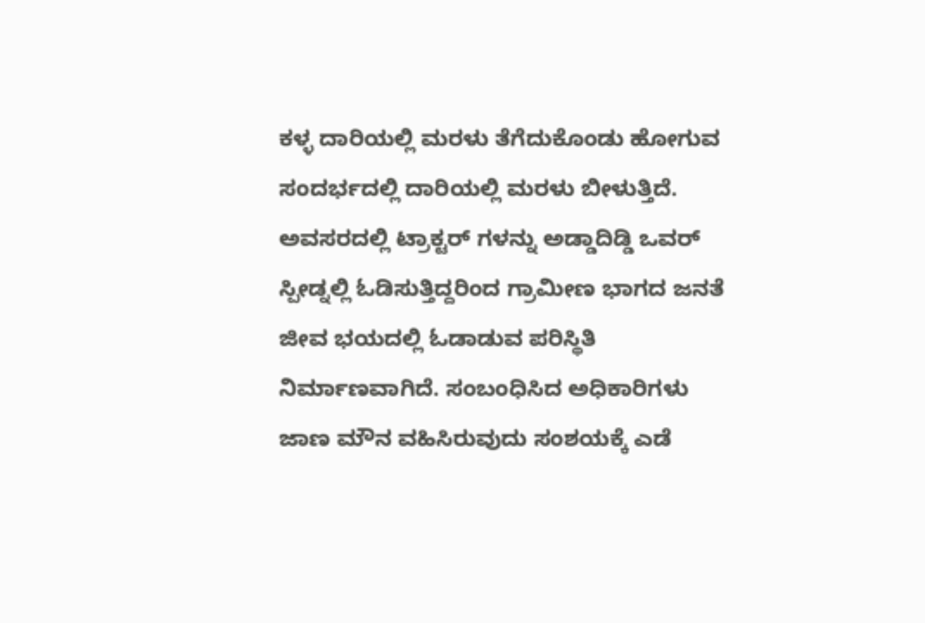ಕಳ್ಳ ದಾರಿಯಲ್ಲಿ ಮರಳು ತೆಗೆದುಕೊಂಡು ಹೋಗುವ ಸಂದರ್ಭದಲ್ಲಿ ದಾರಿಯಲ್ಲಿ ಮರಳು ಬೀಳುತ್ತಿದೆ. ಅವಸರದಲ್ಲಿ ಟ್ರಾಕ್ಟರ್ ಗಳನ್ನು ಅಡ್ಡಾದಿಡ್ಡಿ ಒವರ್ ಸ್ಪೀಡ್ನಲ್ಲಿ ಓಡಿಸುತ್ತಿದ್ದರಿಂದ ಗ್ರಾಮೀಣ ಭಾಗದ ಜನತೆ ಜೀವ ಭಯದಲ್ಲಿ ಓಡಾಡುವ ಪರಿಸ್ಥಿತಿ ನಿರ್ಮಾಣವಾಗಿದೆ. ಸಂಬಂಧಿಸಿದ ಅಧಿಕಾರಿಗಳು ಜಾಣ ಮೌನ ವಹಿಸಿರುವುದು ಸಂಶಯಕ್ಕೆ ಎಡೆ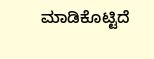ಮಾಡಿಕೊಟ್ಟಿದೆ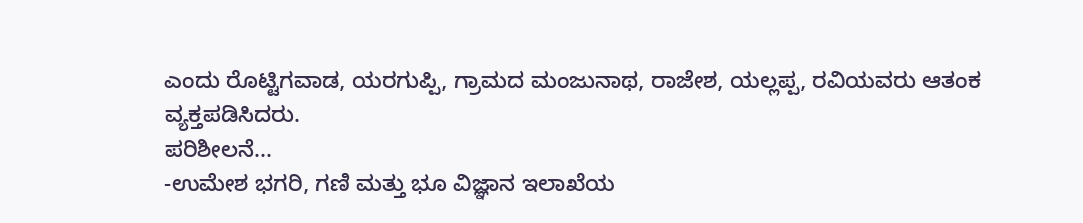ಎಂದು ರೊಟ್ಟಿಗವಾಡ, ಯರಗುಪ್ಪಿ, ಗ್ರಾಮದ ಮಂಜುನಾಥ, ರಾಜೇಶ, ಯಲ್ಲಪ್ಪ, ರವಿಯವರು ಆತಂಕ ವ್ಯಕ್ತಪಡಿಸಿದರು.
ಪರಿಶೀಲನೆ...
-ಉಮೇಶ ಭಗರಿ, ಗಣಿ ಮತ್ತು ಭೂ ವಿಜ್ಞಾನ ಇಲಾಖೆಯ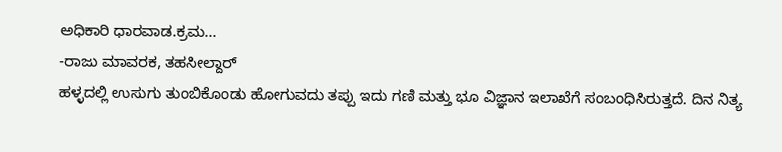ಅಧಿಕಾರಿ ಧಾರವಾಡ.ಕ್ರಮ...
-ರಾಜು ಮಾವರಕ, ತಹಸೀಲ್ದಾರ್
ಹಳ್ಳದಲ್ಲಿ ಉಸುಗು ತುಂಬಿಕೊಂಡು ಹೋಗುವದು ತಪ್ಪು ಇದು ಗಣಿ ಮತ್ತು ಭೂ ವಿಜ್ಞಾನ ಇಲಾಖೆಗೆ ಸಂಬಂಧಿಸಿರುತ್ತದೆ. ದಿನ ನಿತ್ಯ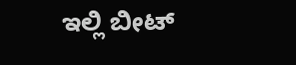ಇಲ್ಲಿ ಬೀಟ್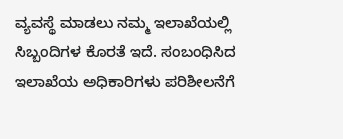ವ್ಯವಸ್ಥೆ ಮಾಡಲು ನಮ್ಮ ಇಲಾಖೆಯಲ್ಲಿ ಸಿಬ್ಬಂದಿಗಳ ಕೊರತೆ ಇದೆ. ಸಂಬಂಧಿಸಿದ ಇಲಾಖೆಯ ಅಧಿಕಾರಿಗಳು ಪರಿಶೀಲನೆಗೆ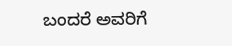ಬಂದರೆ ಅವರಿಗೆ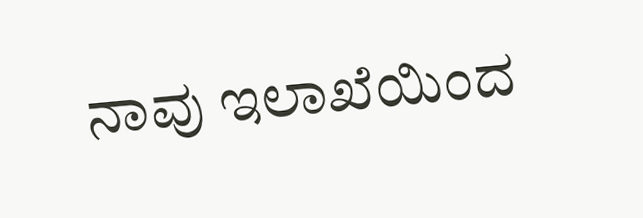ನಾವು ಇಲಾಖೆಯಿಂದ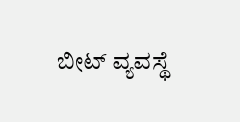ಬೀಟ್ ವ್ಯವಸ್ಥೆ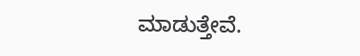ಮಾಡುತ್ತೇವೆ.